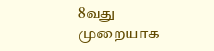8வது முறையாக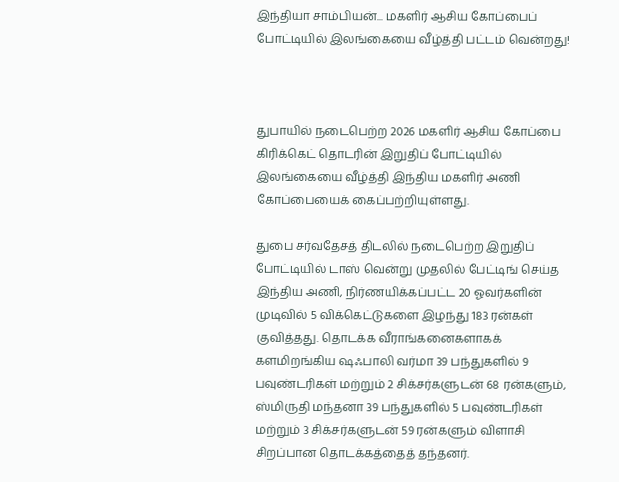இந்தியா சாம்பியன்... மகளிர் ஆசிய கோப்பைப் போட்டியில் இலங்கையை வீழ்த்தி பட்டம் வென்றது!



துபாயில் நடைபெற்ற 2026 மகளிர் ஆசிய கோப்பை கிரிக்கெட் தொடரின் இறுதிப் போட்டியில் இலங்கையை வீழ்த்தி இந்திய மகளிர் அணி கோப்பையைக் கைப்பற்றியுள்ளது.

துபை சர்வதேசத் திடலில் நடைபெற்ற இறுதிப் போட்டியில் டாஸ் வென்று முதலில் பேட்டிங் செய்த இந்திய அணி, நிர்ணயிக்கப்பட்ட 20 ஓவர்களின் முடிவில் 5 விக்கெட்டுகளை இழந்து 183 ரன்கள் குவித்தது. தொடக்க வீராங்கனைகளாகக் களமிறங்கிய ஷஃபாலி வர்மா 39 பந்துகளில் 9 பவுண்டரிகள் மற்றும் 2 சிக்சர்களுடன் 68 ரன்களும், ஸ்மிருதி மந்தனா 39 பந்துகளில் 5 பவுண்டரிகள் மற்றும் 3 சிக்சர்களுடன் 59 ரன்களும் விளாசி சிறப்பான தொடக்கத்தைத் தந்தனர்.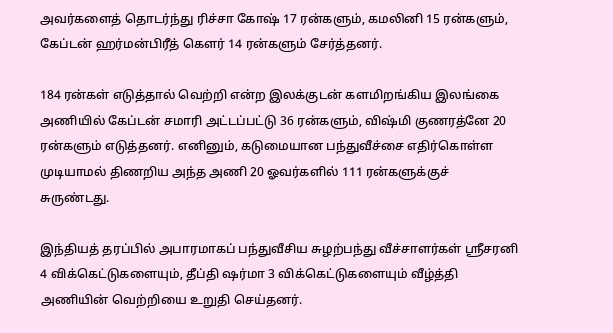அவர்களைத் தொடர்ந்து ரிச்சா கோஷ் 17 ரன்களும், கமலினி 15 ரன்களும், கேப்டன் ஹர்மன்பிரீத் கௌர் 14 ரன்களும் சேர்த்தனர்.

184 ரன்கள் எடுத்தால் வெற்றி என்ற இலக்குடன் களமிறங்கிய இலங்கை அணியில் கேப்டன் சமாரி அட்டப்பட்டு 36 ரன்களும், விஷ்மி குணரத்னே 20 ரன்களும் எடுத்தனர். எனினும், கடுமையான பந்துவீச்சை எதிர்கொள்ள முடியாமல் திணறிய அந்த அணி 20 ஓவர்களில் 111 ரன்களுக்குச் சுருண்டது.

இந்தியத் தரப்பில் அபாரமாகப் பந்துவீசிய சுழற்பந்து வீச்சாளர்கள் ஸ்ரீசரனி 4 விக்கெட்டுகளையும், தீப்தி ஷர்மா 3 விக்கெட்டுகளையும் வீழ்த்தி அணியின் வெற்றியை உறுதி செய்தனர்.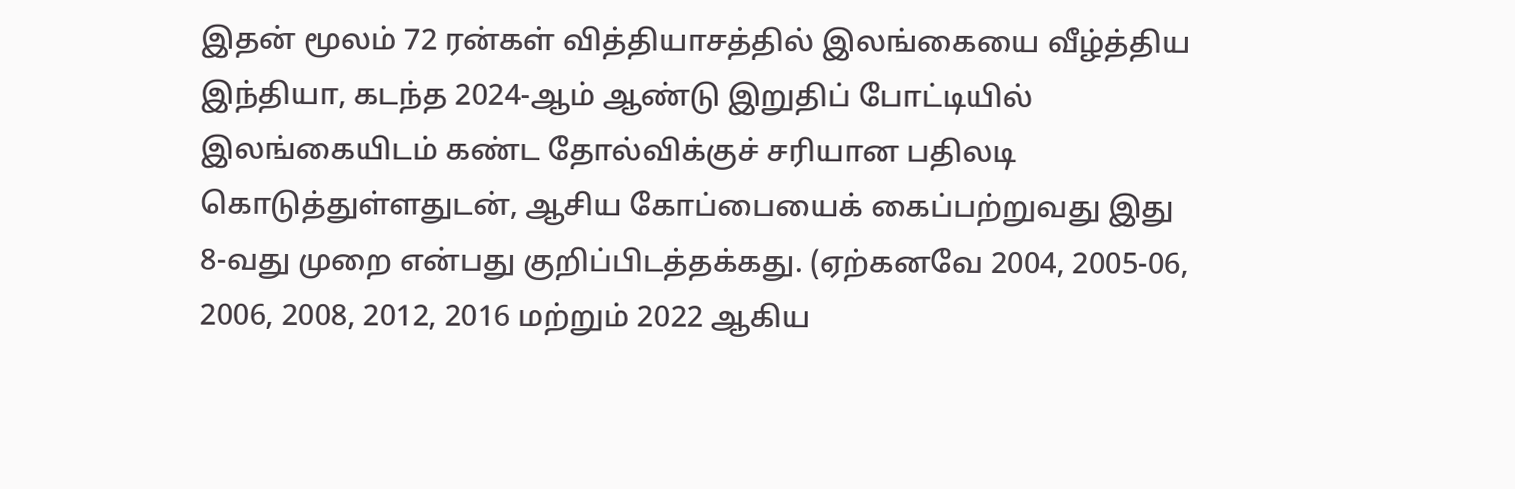இதன் மூலம் 72 ரன்கள் வித்தியாசத்தில் இலங்கையை வீழ்த்திய இந்தியா, கடந்த 2024-ஆம் ஆண்டு இறுதிப் போட்டியில் இலங்கையிடம் கண்ட தோல்விக்குச் சரியான பதிலடி கொடுத்துள்ளதுடன், ஆசிய கோப்பையைக் கைப்பற்றுவது இது 8-வது முறை என்பது குறிப்பிடத்தக்கது. (ஏற்கனவே 2004, 2005-06, 2006, 2008, 2012, 2016 மற்றும் 2022 ஆகிய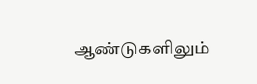ஆண்டுகளிலும்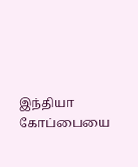இந்தியா கோப்பையை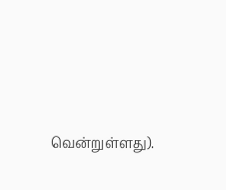வென்றுள்ளது).